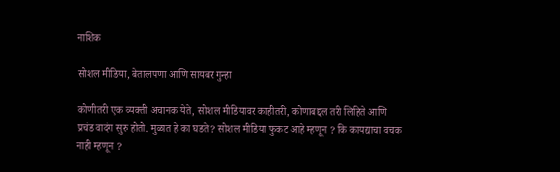नाशिक

सोशल मीडिया, बेतालपणा आणि सायबर गुन्हा

कोणीतरी एक व्यक्ती अचानक येते, सोशल मीडियावर काहीतरी, कोणाबद्दल तरी लिहिते आणि प्रचंड वादंग सुरु होतो. मुळात हे का घडते? सोशल मीडिया फुकट आहे म्हणून ? कि कायद्याचा वचक नाही म्हणून ?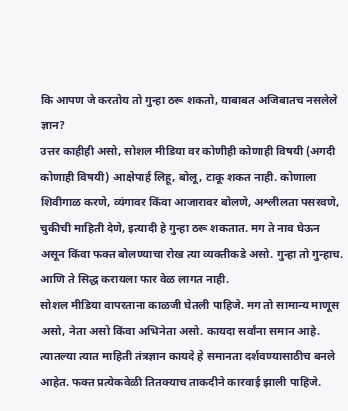कि आपण जे करतोय तो गुन्हा ठरू शकतो, याबाबत अजिबातच नसलेले ज्ञान?
उत्तर काहीही असो, सोशल मीडिया वर कोणीही कोणाही विषयी (अगदी कोणाही विषयी) आक्षेपार्ह लिहू, बोलू, टाकू शकत नाही. कोणाला शिवीगाळ करणे, व्यंगावर किंवा आजारावर बोलणे, अश्लीलता पसरवणे, चुकीची माहिती देणे, इत्यादी हे गुन्हा ठरू शकतात. मग ते नाव घेऊन असून किंवा फक्त बोलण्याचा रोख त्या व्यक्तीकडे असो. गुन्हा तो गुन्हाच. आणि ते सिद्ध करायला फार वेळ लागत नाही.
सोशल मीडिया वापरताना काळजी घेतली पाहिजे. मग तो सामान्य माणूस असो, नेता असो किंवा अभिनेता असो. कायदा सर्वांना समान आहे. त्यातल्या त्यात माहिती तंत्रज्ञान कायदे हे समानता दर्शवण्यासाठीच बनले आहेत. फक्त प्रत्येकवेळी तितक्याच ताकदीने कारवाई झाली पाहिजे.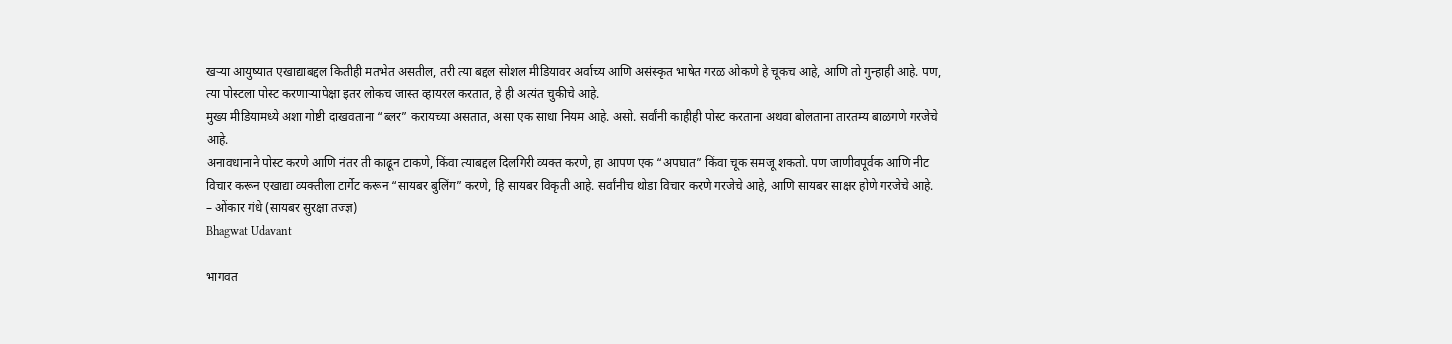खऱ्या आयुष्यात एखाद्याबद्दल कितीही मतभेत असतील, तरी त्या बद्दल सोशल मीडियावर अर्वाच्य आणि असंस्कृत भाषेत गरळ ओकणे हे चूकच आहे, आणि तो गुन्हाही आहे. पण, त्या पोस्टला पोस्ट करणाऱ्यापेक्षा इतर लोकच जास्त व्हायरल करतात, हे ही अत्यंत चुकीचे आहे.
मुख्य मीडियामध्ये अशा गोष्टी दाखवताना “ब्लर” करायच्या असतात, असा एक साधा नियम आहे. असो. सर्वांनी काहीही पोस्ट करताना अथवा बोलताना तारतम्य बाळगणे गरजेचे आहे.
अनावधानाने पोस्ट करणे आणि नंतर ती काढून टाकणे, किंवा त्याबद्दल दिलगिरी व्यक्त करणे, हा आपण एक “अपघात” किंवा चूक समजू शकतो. पण जाणीवपूर्वक आणि नीट विचार करून एखाद्या व्यक्तीला टार्गेट करून “सायबर बुलिंग” करणे, हि सायबर विकृती आहे. सर्वांनीच थोडा विचार करणे गरजेचे आहे, आणि सायबर साक्षर होणे गरजेचे आहे.
– ओंकार गंधे (सायबर सुरक्षा तज्ज्ञ)
Bhagwat Udavant

भागवत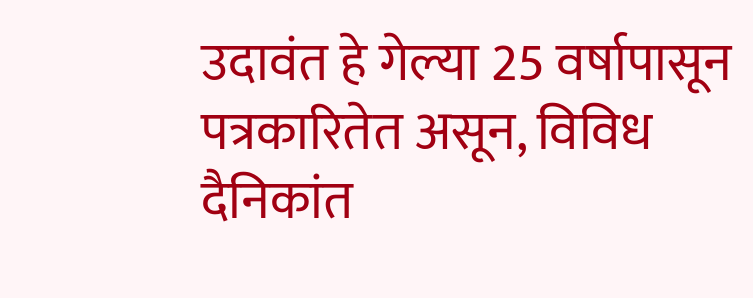उदावंत हे गेल्या 25 वर्षापासून पत्रकारितेत असून, विविध दैनिकांत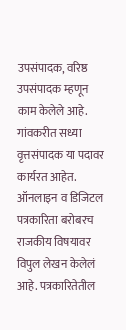उपसंपादक, वरिष्ठ उपसंपादक म्हणून काम केलेले आहे. गांवकरीत सध्या वृत्तसंपादक या पदावर कार्यरत आहेत. ऑनलाइन व डिजिटल पत्रकारिता बरोबरच राजकीय विषयावर विपुल लेखन केलेलं आहे. पत्रकारितेतील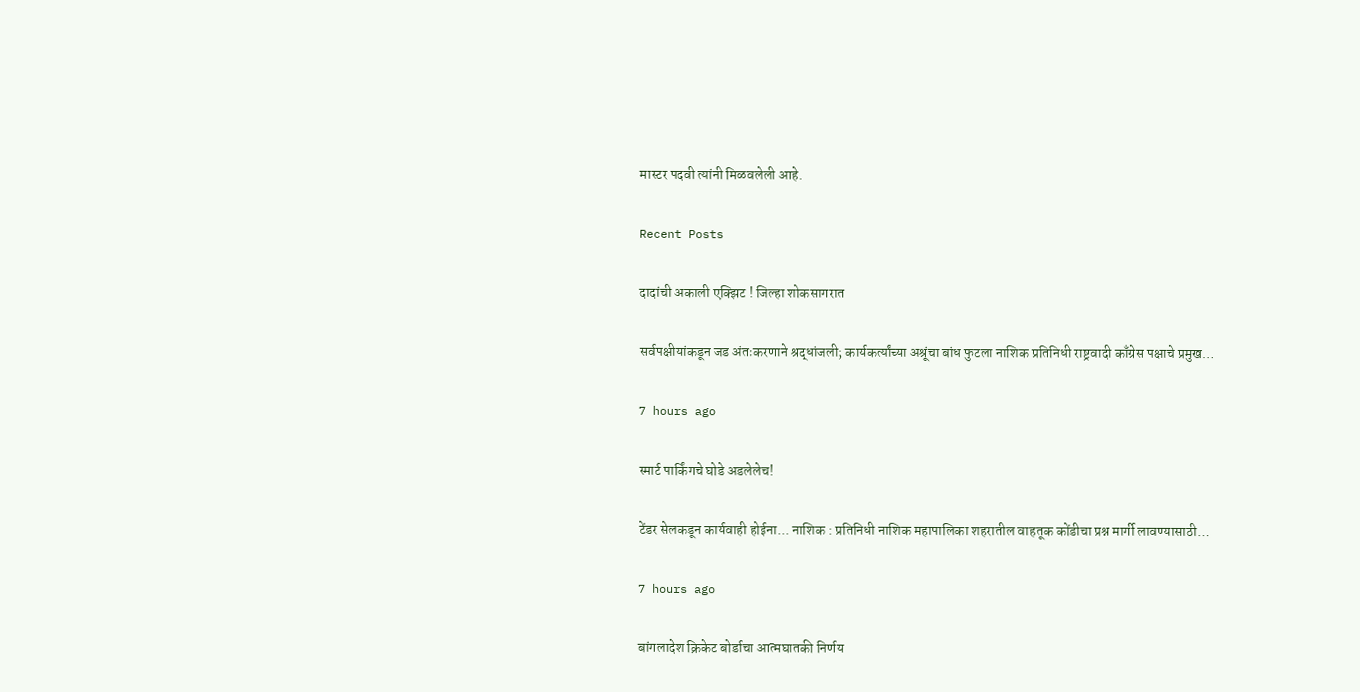मास्टर पदवी त्यांनी मिळवलेली आहे.

Recent Posts

दादांची अकाली एक्झिट ! जिल्हा शोकसागरात

सर्वपक्षीयांकडून जड अंतःकरणाने श्रद्धांजली; कार्यकर्त्यांच्या अश्रूंचा बांध फुटला नाशिक प्रतिनिधी राष्ट्रवादी काँग्रेस पक्षाचे प्रमुख…

7 hours ago

स्मार्ट पार्किंगचे घोडे अडलेलेच!

टेंडर सेलकडून कार्यवाही होईना... नाशिक : प्रतिनिधी नाशिक महापालिका शहरातील वाहतूक कोंडीचा प्रश्न मार्गी लावण्यासाठी…

7 hours ago

बांगलादेश क्रिकेट बोर्डाचा आत्मघातकी निर्णय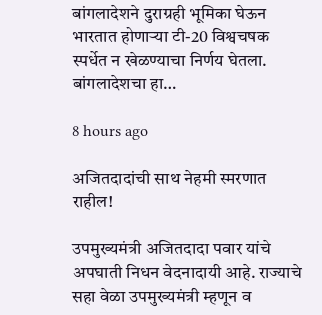बांगलादेशने दुराग्रही भूमिका घेऊन भारतात होणार्‍या टी-20 विश्वचषक स्पर्धेत न खेळण्याचा निर्णय घेतला. बांगलादेशचा हा…

8 hours ago

अजितदादांची साथ नेहमी स्मरणात राहील!

उपमुख्यमंत्री अजितदादा पवार यांचे अपघाती निधन वेदनादायी आहे. राज्याचे सहा वेळा उपमुख्यमंत्री म्हणून व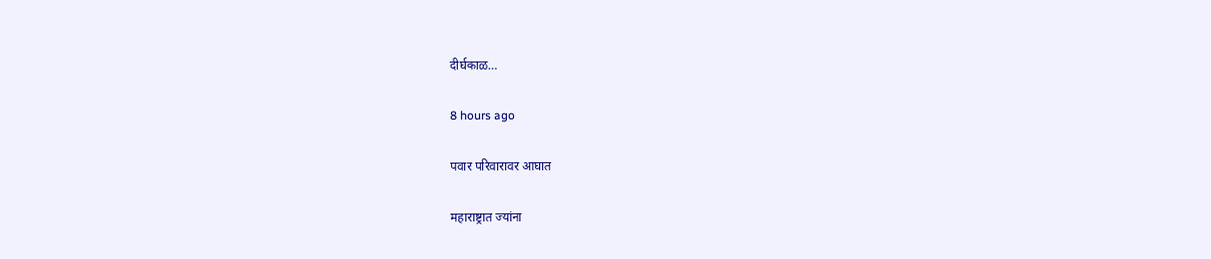दीर्घकाळ…

8 hours ago

पवार परिवारावर आघात

महाराष्ट्रात ज्यांना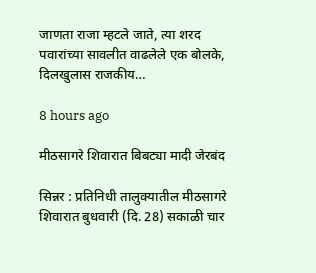जाणता राजा म्हटले जाते, त्या शरद पवारांच्या सावलीत वाढलेले एक बोलके, दिलखुलास राजकीय…

8 hours ago

मीठसागरे शिवारात बिबट्या मादी जेरबंद

सिन्नर : प्रतिनिधी तालुक्यातील मीठसागरे शिवारात बुधवारी (दि. 28) सकाळी चार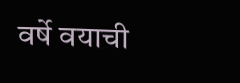वर्षे वयाची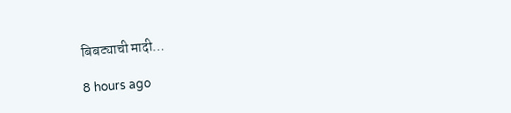बिबट्याची मादी…

8 hours ago